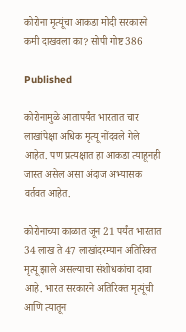कोरोना मृत्यूंचा आकडा मोदी सरकारने कमी दाखवला का? सोपी गोष्ट 386

Published

कोरोनामुळे आतापर्यंत भारतात चार लाखांपेक्षा अधिक मृत्यू नोंदवले गेले आहेत. पण प्रत्यक्षात हा आकडा त्याहूनही जास्त असेल असा अंदाज अभ्यासक वर्तवत आहेत.

कोरोनाच्या काळात जून 21 पर्यंत भारतात 34 लाख ते 47 लाखांदरम्यान अतिरिक्त मृत्यू झाले असल्याचा संशोधकांचा दावा आहे. भारत सरकारने अतिरिक्त मृत्यूंची आणि त्यातून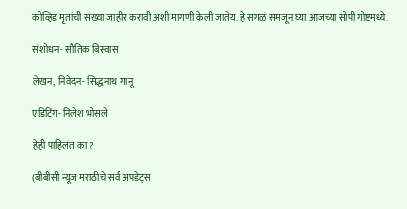कोव्हिड मृतांची संख्या जाहीर करावी अशी मागणी केली जातेय. हे सगळं समजून घ्या आजच्या सोपी गोष्टमध्ये.

संशोधन- सौतिक बिस्वास

लेखन, निवेदन- सिद्धनाथ गानू

एडिटिंग- निलेश भोसले

हेही पाहिलंत का?

(बीबीसी न्यूज मराठीचे सर्व अपडेट्स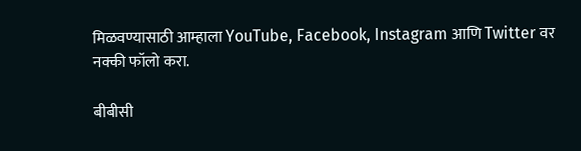मिळवण्यासाठी आम्हाला YouTube, Facebook, Instagram आणि Twitter वर नक्की फॉलो करा.

बीबीसी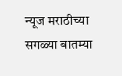न्यूज मराठीच्या सगळ्या बातम्या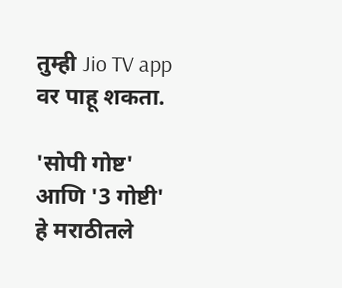तुम्ही Jio TV app वर पाहू शकता.

'सोपी गोष्ट' आणि '3 गोष्टी' हे मराठीतले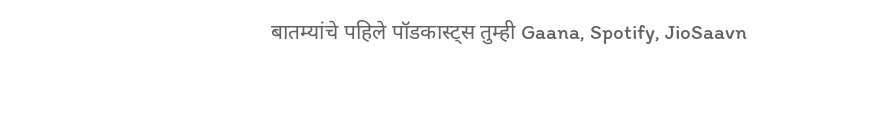बातम्यांचे पहिले पॉडकास्ट्स तुम्ही Gaana, Spotify, JioSaavn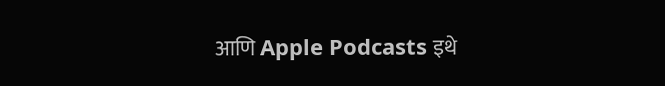आणि Apple Podcasts इथे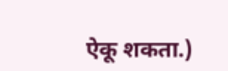ऐकू शकता.)